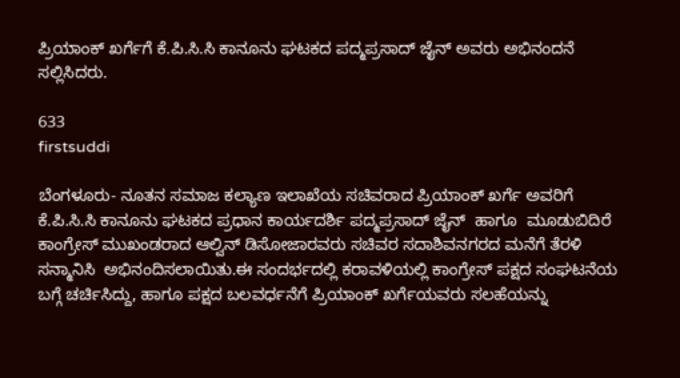ಪ್ರಿಯಾಂಕ್ ಖರ್ಗೆಗೆ ಕೆ.ಪಿ.ಸಿ.ಸಿ ಕಾನೂನು ಘಟಕದ ಪದ್ಮಪ್ರಸಾದ್ ಜೈನ್ ಅವರು ಅಭಿನಂದನೆ ಸಲ್ಲಿಸಿದರು.

633
firstsuddi

ಬೆಂಗಳೂರು- ನೂತನ ಸಮಾಜ ಕಲ್ಯಾಣ ಇಲಾಖೆಯ ಸಚಿವರಾದ ಪ್ರಿಯಾಂಕ್ ಖರ್ಗೆ ಅವರಿಗೆ ಕೆ.ಪಿ.ಸಿ.ಸಿ ಕಾನೂನು ಘಟಕದ ಪ್ರಧಾನ ಕಾರ್ಯದರ್ಶಿ ಪದ್ಮಪ್ರಸಾದ್ ಜೈನ್  ಹಾಗೂ  ಮೂಡುಬಿದಿರೆ ಕಾಂಗ್ರೇಸ್ ಮುಖಂಡರಾದ ಆಲ್ವಿನ್ ಡಿಸೋಜಾರವರು ಸಚಿವರ ಸದಾಶಿವನಗರದ ಮನೆಗೆ ತೆರಳಿ ಸನ್ಮಾನಿಸಿ  ಅಭಿನಂದಿಸಲಾಯಿತು.ಈ ಸಂದರ್ಭದಲ್ಲಿ ಕರಾವಳಿಯಲ್ಲಿ ಕಾಂಗ್ರೇಸ್ ಪಕ್ಷದ ಸಂಘಟನೆಯ ಬಗ್ಗೆ ಚರ್ಚಿಸಿದ್ದು, ಹಾಗೂ ಪಕ್ಷದ ಬಲವರ್ಧನೆಗೆ ಪ್ರಿಯಾಂಕ್ ಖರ್ಗೆಯವರು ಸಲಹೆಯನ್ನು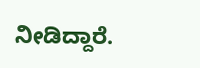ನೀಡಿದ್ದಾರೆ.